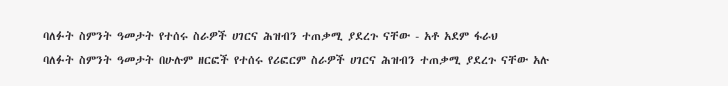ባለፉት ስምንት ዓመታት የተሰሩ ስራዎች ሀገርና ሕዝብን ተጠቃሚ ያደረጉ ናቸው - አቶ አደም ፋራህ
ባለፉት ስምንት ዓመታት በሁሉም ዘርፎች የተሰሩ የሪፎርም ስራዎች ሀገርና ሕዝብን ተጠቃሚ ያደረጉ ናቸው አሉ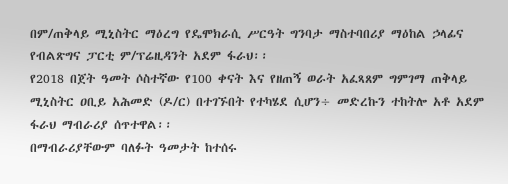በም/ጠቅላይ ሚኒስትር ማዕረግ የዴሞክራሲ ሥርዓት ግንባታ ማስተባበሪያ ማዕከል ኃላፊና የብልጽግና ፓርቲ ም/ፕሬዚዳንት አደም ፋራህ፡፡
የ2018 በጀት ዓመት ሶስተኛው የ100 ቀናት እና የዘጠኝ ወራት አፈጻጸም ግምገማ ጠቅላይ ሚኒስትር ዐቢይ አሕመድ (ዶ/ር) በተገኙበት የተካሄደ ሲሆን÷ መድረኩን ተከትሎ አቶ አደም ፋራህ ማብራሪያ ሰጥተዋል፡፡
በማብራሪያቸውም ባለፉት ዓመታት ከተሰሩ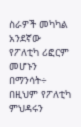ስራዎች መካካል አንደኛው የፖለቲካ ሪፎርም መሆኑን በማንሳት÷ በዚህም የፖለቲካ ምህዳሩን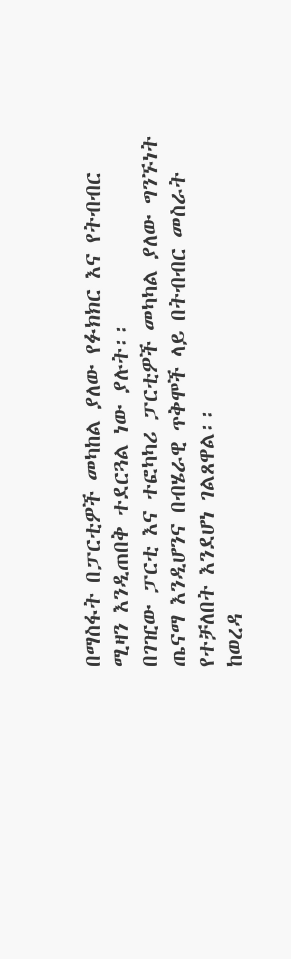በማስፋት በፓርቲዎች መካከል ያለው የፉክክር እና የትብብር ሚዛን እንዲጠበቅ ተደርጓል ነው ያሉት፡፡
በገዢው ፓርቲ እና ተፎካካሪ ፓርቲዎች መካካል ያለው ግንኙነት ጤናማ እንዲሆንና በብሄራዊ ጥቅሞች ላይ በትብብር መስራት የተቻለበት እንደሆነ ገልጸዋል፡፡
ከወረዳ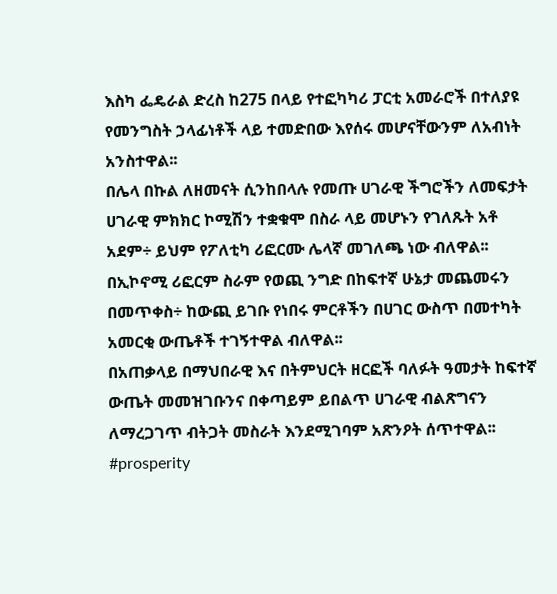እስካ ፌዴራል ድረስ ከ275 በላይ የተፎካካሪ ፓርቲ አመራሮች በተለያዩ የመንግስት ኃላፊነቶች ላይ ተመድበው እየሰሩ መሆናቸውንም ለአብነት አንስተዋል፡፡
በሌላ በኩል ለዘመናት ሲንከበላሉ የመጡ ሀገራዊ ችግሮችን ለመፍታት ሀገራዊ ምክክር ኮሚሽን ተቋቁሞ በስራ ላይ መሆኑን የገለጹት አቶ አደም÷ ይህም የፖለቲካ ሪፎርሙ ሌላኛ መገለጫ ነው ብለዋል፡፡
በኢኮኖሚ ሪፎርም ስራም የወጪ ንግድ በከፍተኛ ሁኔታ መጨመሩን በመጥቀስ÷ ከውጪ ይገቡ የነበሩ ምርቶችን በሀገር ውስጥ በመተካት አመርቂ ውጤቶች ተገኝተዋል ብለዋል፡፡
በአጠቃላይ በማህበራዊ እና በትምህርት ዘርፎች ባለፉት ዓመታት ከፍተኛ ውጤት መመዝገቡንና በቀጣይም ይበልጥ ሀገራዊ ብልጽግናን ለማረጋገጥ ብትጋት መስራት እንደሚገባም አጽንዖት ሰጥተዋል፡፡
#prosperity